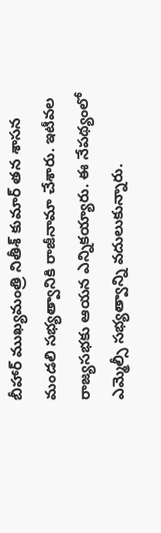బీహార్ ముఖ్యమంత్రి నితీశ్ కుమార్ తన శాసన మండలి సభ్యత్వానికి రాజీనామా చేశారు. ఇటీవల రాజ్యసభకు ఆయన ఎన్నికయ్యారు. ఈ నేపథ్యంలో ఎమ్మెల్సీ సభ్యత్వాన్ని వదులుకున్నారు.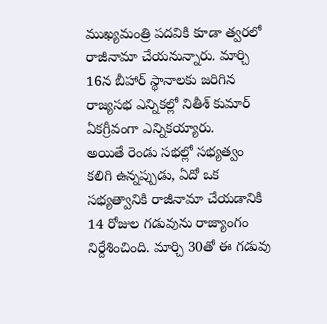ముఖ్యమంత్రి పదవికి కూడా త్వరలో రాజీనామా చేయనున్నారు. మార్చి 16న బీహార్ స్థానాలకు జరిగిన రాజ్యసభ ఎన్నికల్లో నితీశ్ కుమార్ ఏకగ్రీవంగా ఎన్నికయ్యారు.
అయితే రెండు సభల్లో సభ్యత్వం కలిగి ఉన్నప్పుడు, ఏదో ఒక సభ్యత్వానికి రాజీనామా చేయడానికి 14 రోజుల గడువును రాజ్యాంగం నిర్దేశించింది. మార్చి 30తో ఈ గడువు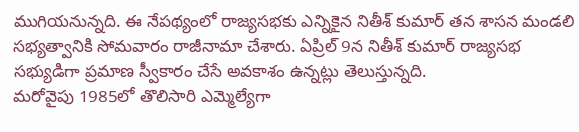ముగియనున్నది. ఈ నేపథ్యంలో రాజ్యసభకు ఎన్నికైన నితీశ్ కుమార్ తన శాసన మండలి సభ్యత్వానికి సోమవారం రాజీనామా చేశారు. ఏప్రిల్ 9న నితీశ్ కుమార్ రాజ్యసభ సభ్యుడిగా ప్రమాణ స్వీకారం చేసే అవకాశం ఉన్నట్లు తెలుస్తున్నది.
మరోవైపు 1985లో తొలిసారి ఎమ్మెల్యేగా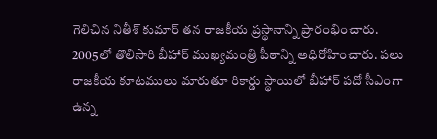గెలిచిన నితీశ్ కుమార్ తన రాజకీయ ప్రస్థానాన్ని ప్రారంభించారు. 2005లో తొలిసారి బీహార్ ముఖ్యమంత్రి పీఠాన్ని అధిరోహించారు. పలు రాజకీయ కూటములు మారుతూ రికార్డు స్థాయిలో బీహార్ పదో సీఎంగా ఉన్న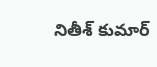నితీశ్ కుమార్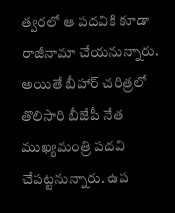త్వరలో ఆ పదవికి కూడా రాజీనామా చేయనున్నారు. అయితే బీహార్ చరిత్రలో తొలిసారి బీజేపీ నేత ముఖ్యమంత్రి పదవి చేపట్టనున్నారు. ఉప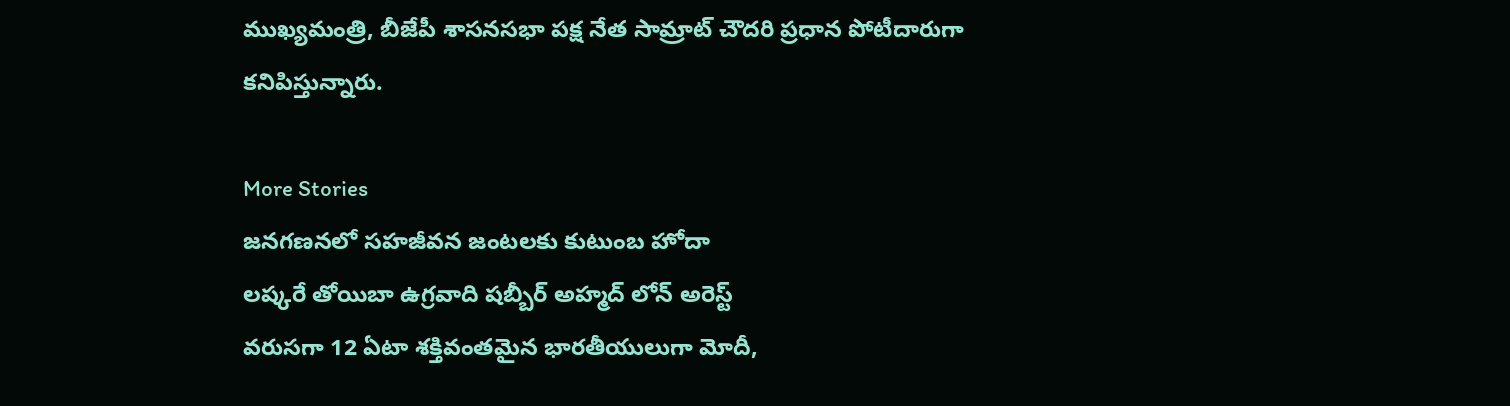ముఖ్యమంత్రి, బీజేపీ శాసనసభా పక్ష నేత సామ్రాట్ చౌదరి ప్రధాన పోటీదారుగా కనిపిస్తున్నారు.

More Stories
జనగణనలో సహజీవన జంటలకు కుటుంబ హోదా
లష్కరే తోయిబా ఉగ్రవాది షబ్బీర్ అహ్మద్ లోన్ అరెస్ట్
వరుసగా 12 ఏటా శక్తివంతమైన భారతీయులుగా మోదీ,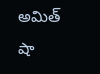అమిత్ షా